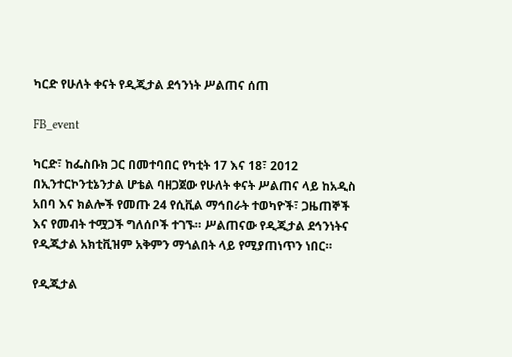ካርድ የሁለት ቀናት የዲጂታል ደኅንነት ሥልጠና ሰጠ

FB_event

ካርድ፣ ከፌስቡክ ጋር በመተባበር የካቲት 17 እና 18፣ 2012 በኢንተርኮንቲኔንታል ሆቴል ባዘጋጀው የሁለት ቀናት ሥልጠና ላይ ከአዲስ አበባ እና ክልሎች የመጡ 24 የሲቪል ማኅበራት ተወካዮች፣ ጋዜጠኞች እና የመብት ተሟጋች ግለሰቦች ተገኙ። ሥልጠናው የዲጂታል ደኅንነትና የዲጂታል አክቲቪዝም አቅምን ማጎልበት ላይ የሚያጠነጥን ነበር።

የዲጂታል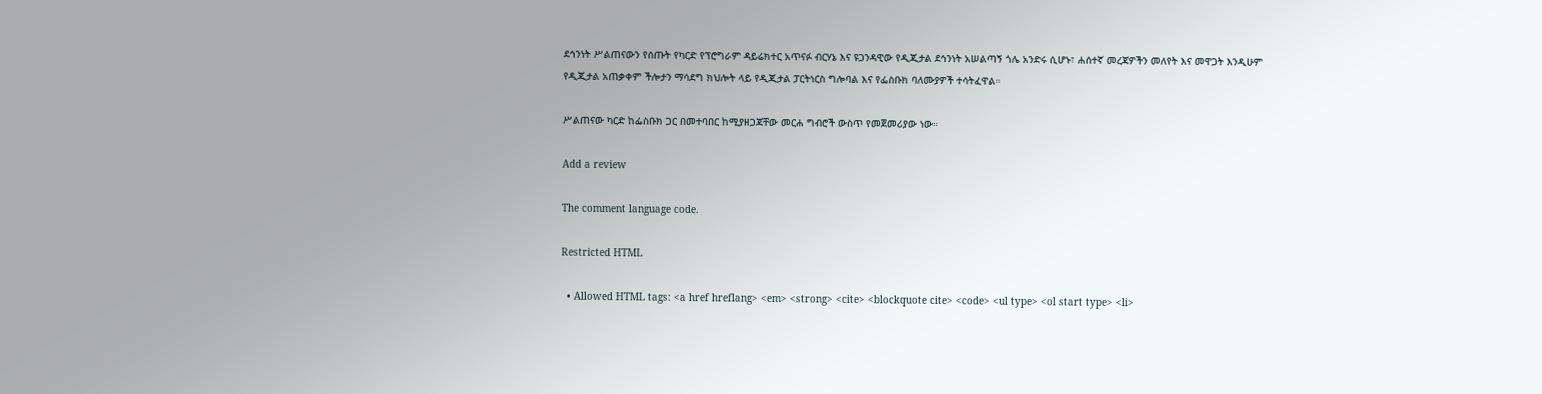ደኅንነት ሥልጠናውን የሰጡት የካርድ የፕሮግራም ዳይሬክተር አጥናፉ ብርሃኔ እና ዩጋንዳዊው የዲጂታል ደኅንነት አሠልጣኝ ጎሌ አንድሩ ሲሆኑ፣ ሐሰተኛ መረጃዎችን መለየት እና መዋጋት እንዲሁም የዲጂታል አጠቃቀም ችሎታን ማሳደግ ክህሎት ላይ የዲጂታል ፓርትነርስ ግሎባል እና የፌስቡክ ባለሙያዎች ተሳትፈዋል።

ሥልጠናው ካርድ ከፌስቡክ ጋር በመተባበር ከሚያዘጋጃቸው መርሐ ግብሮች ውስጥ የመጀመሪያው ነው።

Add a review

The comment language code.

Restricted HTML

  • Allowed HTML tags: <a href hreflang> <em> <strong> <cite> <blockquote cite> <code> <ul type> <ol start type> <li>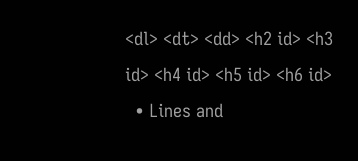<dl> <dt> <dd> <h2 id> <h3 id> <h4 id> <h5 id> <h6 id>
  • Lines and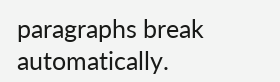paragraphs break automatically.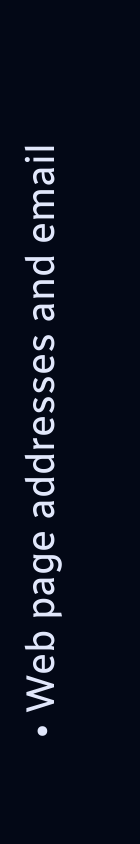• Web page addresses and email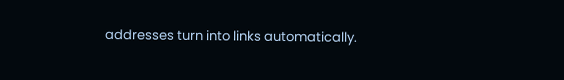addresses turn into links automatically.